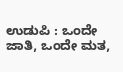ಉಡುಪಿ : ಒಂದೇ ಜಾತಿ, ಒಂದೇ ಮತ,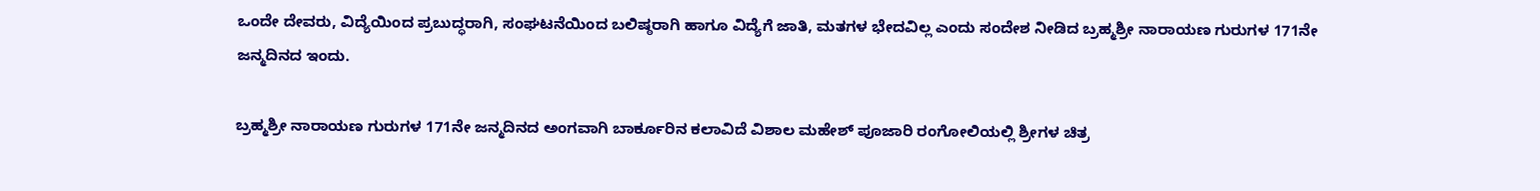ಒಂದೇ ದೇವರು, ವಿದ್ಯೆಯಿಂದ ಪ್ರಬುದ್ಧರಾಗಿ, ಸಂಘಟನೆಯಿಂದ ಬಲಿಷ್ಠರಾಗಿ ಹಾಗೂ ವಿದ್ಯೆಗೆ ಜಾತಿ, ಮತಗಳ ಭೇದವಿಲ್ಲ ಎಂದು ಸಂದೇಶ ನೀಡಿದ ಬ್ರಹ್ಮಶ್ರೀ ನಾರಾಯಣ ಗುರುಗಳ 171ನೇ ಜನ್ಮದಿನದ ಇಂದು.

ಬ್ರಹ್ಮಶ್ರೀ ನಾರಾಯಣ ಗುರುಗಳ 171ನೇ ಜನ್ಮದಿನದ ಅಂಗವಾಗಿ ಬಾರ್ಕೂರಿನ ಕಲಾವಿದೆ ವಿಶಾಲ ಮಹೇಶ್ ಪೂಜಾರಿ ರಂಗೋಲಿಯಲ್ಲಿ ಶ್ರೀಗಳ ಚಿತ್ರ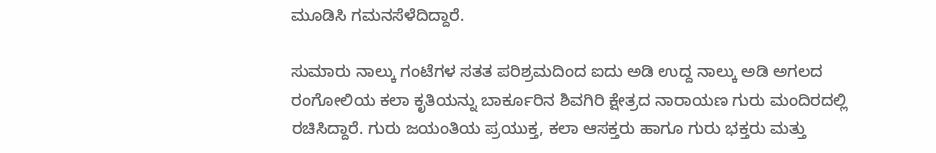ಮೂಡಿಸಿ ಗಮನಸೆಳೆದಿದ್ದಾರೆ.

ಸುಮಾರು ನಾಲ್ಕು ಗಂಟೆಗಳ ಸತತ ಪರಿಶ್ರಮದಿಂದ ಐದು ಅಡಿ ಉದ್ದ ನಾಲ್ಕು ಅಡಿ ಅಗಲದ ರಂಗೋಲಿಯ ಕಲಾ ಕೃತಿಯನ್ನು ಬಾರ್ಕೂರಿನ ಶಿವಗಿರಿ ಕ್ಷೇತ್ರದ ನಾರಾಯಣ ಗುರು ಮಂದಿರದಲ್ಲಿ ರಚಿಸಿದ್ದಾರೆ. ಗುರು ಜಯಂತಿಯ ಪ್ರಯುಕ್ತ, ಕಲಾ ಆಸಕ್ತರು ಹಾಗೂ ಗುರು ಭಕ್ತರು ಮತ್ತು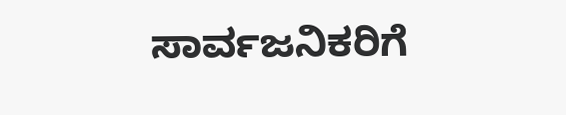ಸಾರ್ವಜನಿಕರಿಗೆ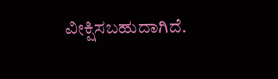ವೀಕ್ಷಿಸಬಹುದಾಗಿದೆ.